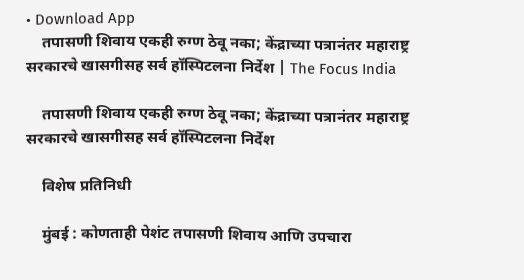• Download App
    तपासणी शिवाय एकही रुग्ण ठेवू नका; केंद्राच्या पत्रानंतर महाराष्ट्र सरकारचे खासगीसह सर्व हॉस्पिटलना निर्देश | The Focus India

    तपासणी शिवाय एकही रुग्ण ठेवू नका; केंद्राच्या पत्रानंतर महाराष्ट्र सरकारचे खासगीसह सर्व हॉस्पिटलना निर्देश

    विशेष प्रतिनिधी

    मुंबई : कोणताही पेशंट तपासणी शिवाय आणि उपचारा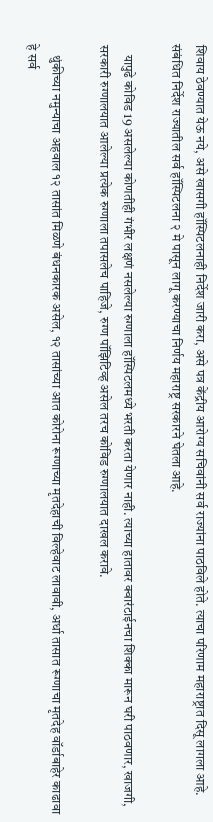शिवाय ठेवण्यात येऊ नये, असे खासगी हॉस्पिटलनाही निर्देश जारी करा, असे पत्र केंद्रीय आरोग्य सचिवांनी सर्व राज्यांना पाठविले होते. त्याचा परिणाम महाराष्ट्रात दिसू लागला आहे. संबंधित निर्देश राज्यातील सर्व हॉस्पिटलना २ मे पासून लागू करण्याचा निर्णय महाराष्ट्र सरकारने घेतला आहे.

    यापुढे कोविड 19 असलेल्या कोणतीही गंभीर लक्षणं नसलेल्या रुग्णाला हॉस्पिटलमध्ये भरती करता येणार नाही. त्याच्या हातावर क्वारंटाईनचा शिक्का मारून घरी पाठवणार, खाजगी, सरकारी रुग्णालयात आलेल्या प्रत्येक रुग्णाला तपासलेच पाहिजे, रुग्ण पॉझिटिव्ह असेल तरच कोविड रुग्णालयात दाखल करावे.

    थुंकीच्या नमुन्याचा अहवाल १२ तासांत मिळणे बंधनकारक असेल, १२ तासांच्या आत कोरोना रूग्णाच्या मृतदेहाची विल्हेवाट लावावी, अर्धा तासात रूग्णाचा मृतदेह वॉर्डाबाहेर काढावा हे सर्व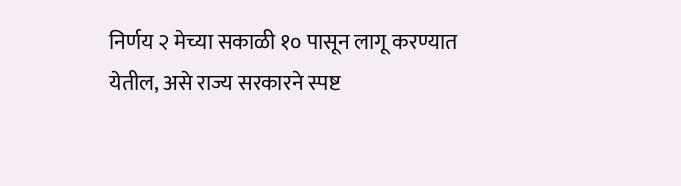निर्णय २ मेच्या सकाळी १० पासून लागू करण्यात येतील, असे राज्य सरकारने स्पष्ट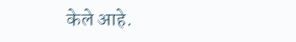केले आहे.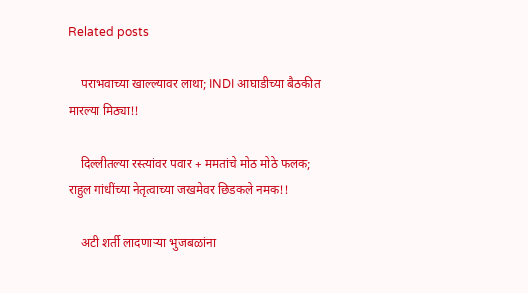Related posts

    पराभवाच्या खाल्ल्यावर लाथा; INDI आघाडीच्या बैठकीत मारल्या मिठ्या!!

    दिल्लीतल्या रस्त्यांवर पवार + ममतांचे मोठ मोठे फलक; राहुल गांधींच्या नेतृत्वाच्या जखमेवर छिडकले नमक!!

    अटी शर्ती लादणाऱ्या भुजबळांना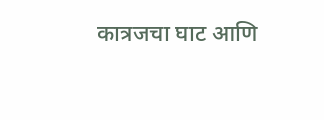कात्रजचा घाट आणि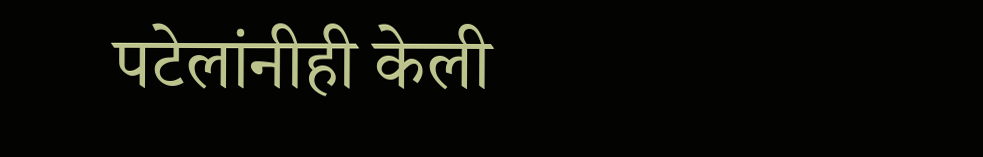पटेलांनीही केली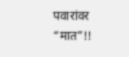पवारांवर “मात”!!